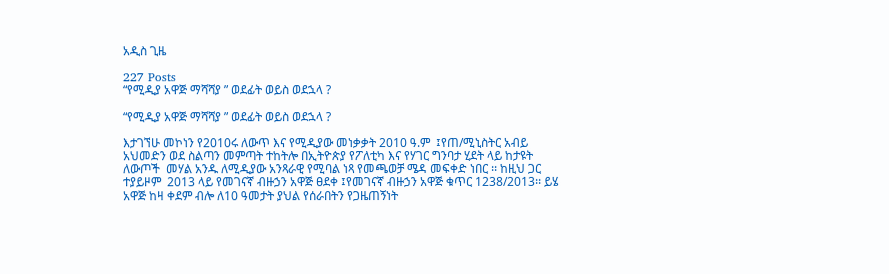አዲስ ጊዜ

227 Posts
“የሚዲያ አዋጅ ማሻሻያ ” ወደፊት ወይስ ወደኋላ ?

“የሚዲያ አዋጅ ማሻሻያ ” ወደፊት ወይስ ወደኋላ ?

እታገኘሁ መኮነን የ2010ሩ ለውጥ እና የሚዲያው መነቃቃት 2010 ዓ.ም  ፤የጠ/ሚኒስትር አብይ አህመድን ወደ ስልጣን መምጣት ተከትሎ በኢትዮጵያ የፖለቲካ እና የሃገር ግንባታ ሂደት ላይ ከታዩት ለውጦች  መሃል አንዱ ለሚዲያው አንጻራዊ የሚባል ነጻ የመጫወቻ ሜዳ መፍቀድ ነበር ፡፡ ከዚህ ጋር ተያይዞም  2013 ላይ የመገናኛ ብዙኃን አዋጅ ፀደቀ ፤የመገናኛ ብዙኃን አዋጅ ቁጥር 1238/2013፡፡ ይሄ አዋጅ ከዛ ቀደም ብሎ ለ10 ዓመታት ያህል የሰራበትን የጋዜጠኝነት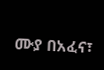ሙያ በአፈና፣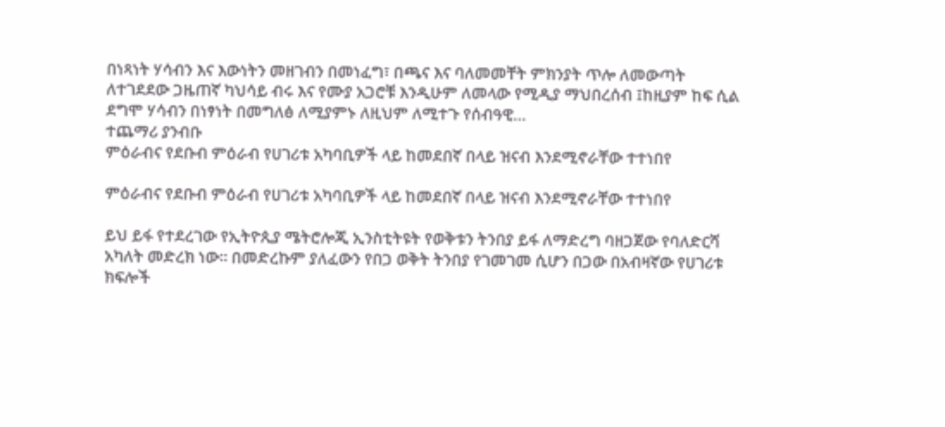በነጻነት ሃሳብን እና እውነትን መዘገብን በመነፈግ፣ በጫና እና ባለመመቸት ምክንያት ጥሎ ለመውጣት ለተገደደው ጋዜጠኛ ካህሳይ ብሩ እና የሙያ አጋሮቹ እንዲሁም ለመላው የሚዲያ ማህበረሰብ ፤ከዚያም ከፍ ሲል ደግሞ ሃሳብን በነፃነት በመግለፅ ለሚያምኑ ለዚህም ለሚተጉ የሰብዓዊ…
ተጨማሪ ያንብቡ
ምዕራብና የደቡብ ምዕራብ የሀገሪቱ አካባቢዎች ላይ ከመደበኛ በላይ ዝናብ እንደሚኖራቸው ተተነበየ

ምዕራብና የደቡብ ምዕራብ የሀገሪቱ አካባቢዎች ላይ ከመደበኛ በላይ ዝናብ እንደሚኖራቸው ተተነበየ

ይህ ይፋ የተደረገው የኢትዮጲያ ሜትሮሎጂ ኢንስቲትዩት የወቅቱን ትንበያ ይፋ ለማድረግ ባዘጋጀው የባለድርሻ አካለት መድረክ ነው። በመድረኩም ያለፈውን የበጋ ወቅት ትንበያ የገመገመ ሲሆን በጋው በአብዛኛው የሀገሪቱ ክፍሎች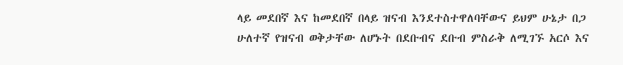ላይ መደበኛ እና ከመደበኛ በላይ ዝናብ እንደተስተዋለባቸውና ይህም ሁኔታ በጋ ሁለተኛ የዝናብ ወቅታቸው ለሆኑት በደቡብና ደቡብ ምስራቅ ለሚገኙ አርሶ እና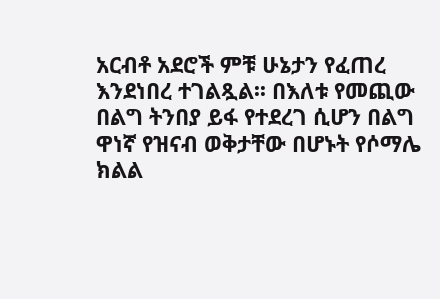አርብቶ አደሮች ምቹ ሁኔታን የፈጠረ እንደነበረ ተገልጿል፡፡ በእለቱ የመጪው በልግ ትንበያ ይፋ የተደረገ ሲሆን በልግ ዋነኛ የዝናብ ወቅታቸው በሆኑት የሶማሌ ክልል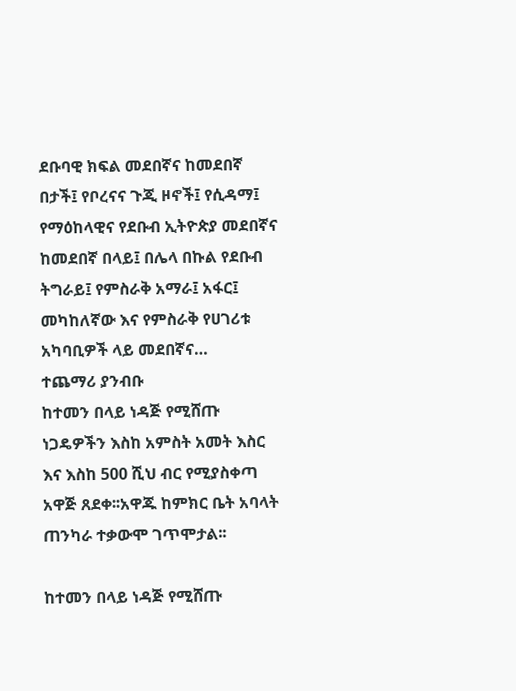ደቡባዊ ክፍል መደበኛና ከመደበኛ በታች፤ የቦረናና ጉጂ ዞኖች፤ የሲዳማ፤ የማዕከላዊና የደቡብ ኢትዮጵያ መደበኛና ከመደበኛ በላይ፤ በሌላ በኩል የደቡብ ትግራይ፤ የምስራቅ አማራ፤ አፋር፤ መካከለኛው እና የምስራቅ የሀገሪቱ አካባቢዎች ላይ መደበኛና…
ተጨማሪ ያንብቡ
ከተመን በላይ ነዳጅ የሚሸጡ ነጋዴዎችን እስከ አምስት አመት እስር እና እስከ 500 ሺህ ብር የሚያስቀጣ አዋጅ ጸደቀ፡፡አዋጁ ከምክር ቤት አባላት ጠንካራ ተቃውሞ ገጥሞታል፡፡

ከተመን በላይ ነዳጅ የሚሸጡ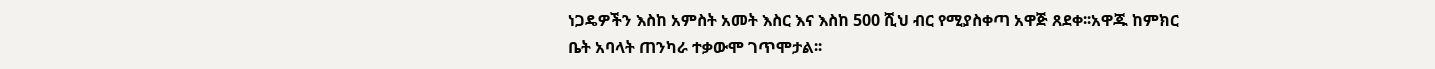ነጋዴዎችን እስከ አምስት አመት እስር እና እስከ 500 ሺህ ብር የሚያስቀጣ አዋጅ ጸደቀ፡፡አዋጁ ከምክር ቤት አባላት ጠንካራ ተቃውሞ ገጥሞታል፡፡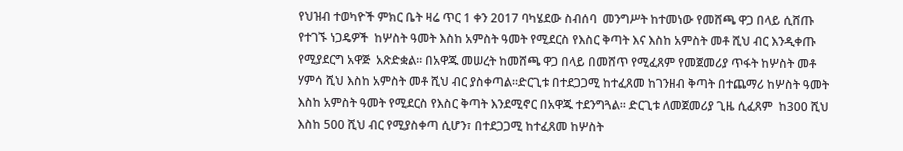የህዝብ ተወካዮች ምክር ቤት ዛሬ ጥር 1 ቀን 2017 ባካሄደው ስብሰባ  መንግሥት ከተመነው የመሸጫ ዋጋ በላይ ሲሸጡ የተገኙ ነጋዴዎች  ከሦስት ዓመት እስከ አምስት ዓመት የሚደርስ የእስር ቅጣት እና እስከ አምስት መቶ ሺህ ብር እንዲቀጡ የሚያደርግ አዋጅ  አጽድቋል፡፡ በአዋጁ መሠረት ከመሸጫ ዋጋ በላይ በመሸጥ የሚፈጸም የመጀመሪያ ጥፋት ከሦስት መቶ ሃምሳ ሺህ እስከ አምስት መቶ ሺህ ብር ያስቀጣል።ድርጊቱ በተደጋጋሚ ከተፈጸመ ከገንዘብ ቅጣት በተጨማሪ ከሦስት ዓመት እስከ አምስት ዓመት የሚደርስ የእስር ቅጣት እንደሚኖር በአዋጁ ተደንግጓል። ድርጊቱ ለመጀመሪያ ጊዜ ሲፈጸም  ከ300 ሺህ እስከ 500 ሺህ ብር የሚያስቀጣ ሲሆን፣ በተደጋጋሚ ከተፈጸመ ከሦስት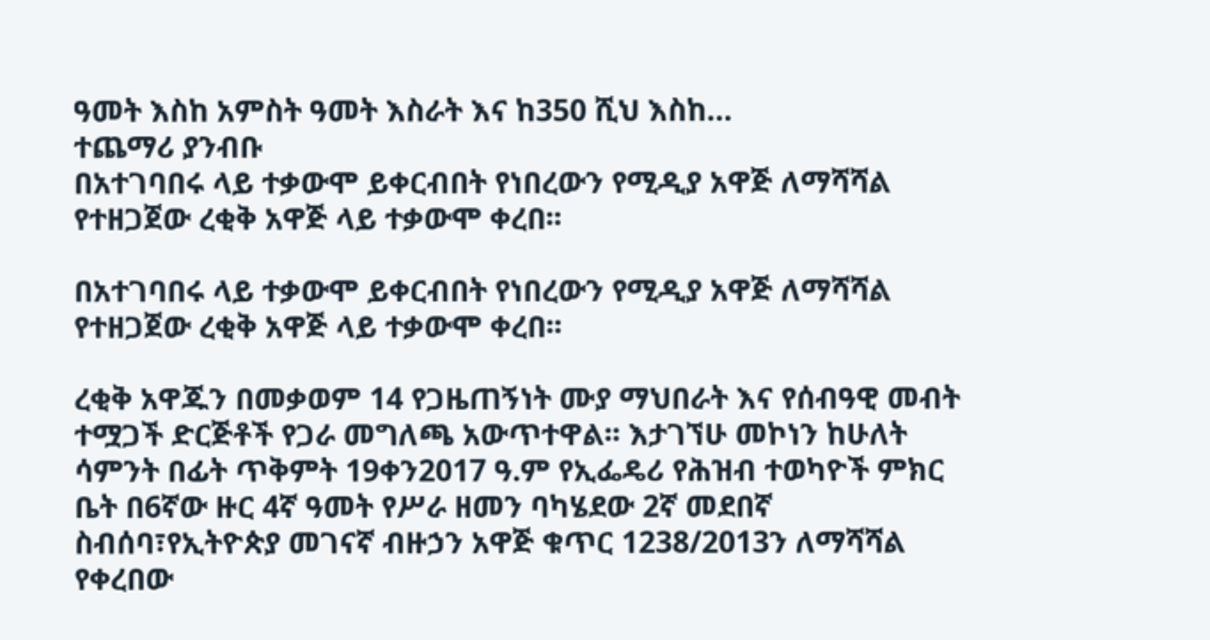ዓመት እስከ አምስት ዓመት እስራት እና ከ350 ሺህ እስከ…
ተጨማሪ ያንብቡ
በአተገባበሩ ላይ ተቃውሞ ይቀርብበት የነበረውን የሚዲያ አዋጅ ለማሻሻል የተዘጋጀው ረቂቅ አዋጅ ላይ ተቃውሞ ቀረበ፡፡

በአተገባበሩ ላይ ተቃውሞ ይቀርብበት የነበረውን የሚዲያ አዋጅ ለማሻሻል የተዘጋጀው ረቂቅ አዋጅ ላይ ተቃውሞ ቀረበ፡፡

ረቂቅ አዋጁን በመቃወም 14 የጋዜጠኝነት ሙያ ማህበራት እና የሰብዓዊ መብት ተሟጋች ድርጅቶች የጋራ መግለጫ አውጥተዋል፡፡ እታገኘሁ መኮነን ከሁለት ሳምንት በፊት ጥቅምት 19ቀን2017 ዓ.ም የኢፌዴሪ የሕዝብ ተወካዮች ምክር ቤት በ6ኛው ዙር 4ኛ ዓመት የሥራ ዘመን ባካሄደው 2ኛ መደበኛ ስብሰባ፣የኢትዮጵያ መገናኛ ብዙኃን አዋጅ ቁጥር 1238/2013ን ለማሻሻል የቀረበው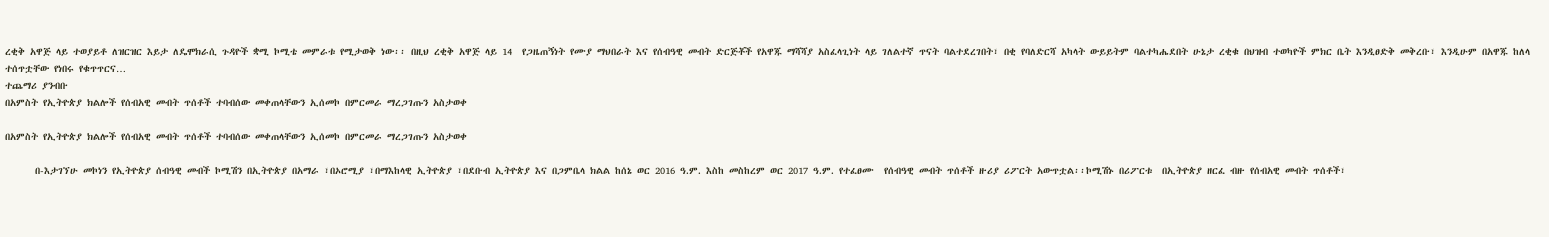ረቂቅ አዋጅ ላይ ተወያይቶ ለዝርዝር እይታ ለዴሞክራሲ ጉዳዮች ቋሚ ኮሚቴ መምራቱ የሚታወቅ ነው፡፡ በዚህ ረቂቅ አዋጅ ላይ 14  የጋዜጠኝነት የሙያ ማህበራት እና የሰብዓዊ መብት ድርጅቾች የአዋጁ ማሻሻያ አስፈላጊነት ላይ ገለልተኛ ጥናት ባልተደረገበት፣ በቂ የባለድርሻ አካላት ውይይትም ባልተካሔደበት ሁኔታ ረቂቁ በህዝብ ተወካዮች ምክር ቤት እንዲፀድቅ መቅረቡ፣ እንዲሁም በአዋጁ ከለላ ተሰጥቷቸው የነበሩ የቁጥጥርና…
ተጨማሪ ያንብቡ
በአምስት የኢትዮጵያ ክልሎች የሰብአዊ መብት ጥሰቶች ተባብሰው መቀጠላቸውን ኢሰመኮ በምርመራ ማረጋገጡን አስታወቀ

በአምስት የኢትዮጵያ ክልሎች የሰብአዊ መብት ጥሰቶች ተባብሰው መቀጠላቸውን ኢሰመኮ በምርመራ ማረጋገጡን አስታወቀ

      በ-እታገኘሁ መኮነን የኢትዮጵያ ሰብዓዊ መብች ኮሚሽን በኢትዮጵያ በአማራ ፣በኦሮሚያ ፣በማእከላዊ ኢትዮጵያ ፣በደቡብ ኢትዮጵያ እና በጋምቤላ ክልል ከሰኔ ወር 2016 ዓ.ም. እስከ መስከረም ወር 2017 ዓ.ም. የተፈፀሙ  የሰብዓዊ መብት ጥሰቶች ዙሪያ ሪፖርት አውጥቷል፡፡ኮሚሽኑ በሪፖርቱ  በኢትዮጵያ ዘርፈ ብዙ የሰብአዊ መብት ጥሰቶች፣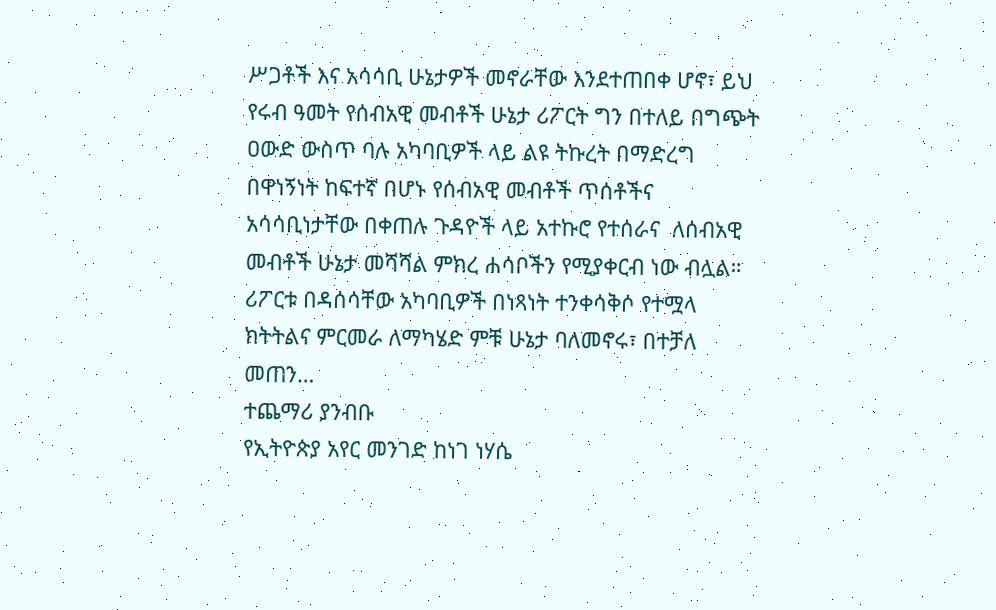ሥጋቶች እና አሳሳቢ ሁኔታዎች መኖራቸው እንደተጠበቀ ሆኖ፣ ይህ የሩብ ዓመት የሰብአዊ መብቶች ሁኔታ ሪፖርት ግን በተለይ በግጭት ዐውድ ውስጥ ባሉ አካባቢዎች ላይ ልዩ ትኩረት በማድረግ በዋነኝነት ከፍተኛ በሆኑ የሰብአዊ መብቶች ጥሰቶችና አሳሳቢነታቸው በቀጠሉ ጉዳዮች ላይ አተኩሮ የተሰራና  ለሰብአዊ መብቶች ሁኔታ መሻሻል ምክረ ሐሳቦችን የሚያቀርብ ነው ብሏል።  ሪፖርቱ በዳሰሳቸው አካባቢዎች በነጻነት ተንቀሳቅሶ የተሟላ ክትትልና ምርመራ ለማካሄድ ምቹ ሁኔታ ባለመኖሩ፣ በተቻለ መጠን…
ተጨማሪ ያንብቡ
የኢትዮጵያ አየር መንገድ ከነገ ነሃሴ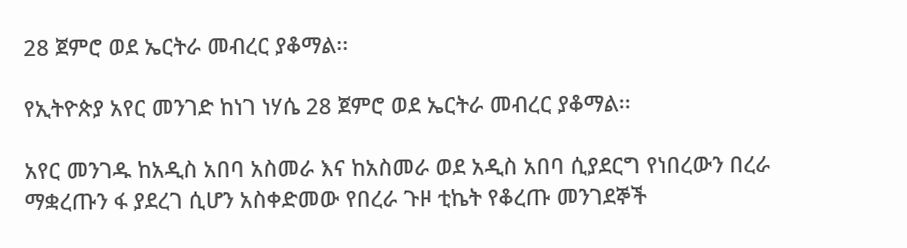28 ጀምሮ ወደ ኤርትራ መብረር ያቆማል፡፡

የኢትዮጵያ አየር መንገድ ከነገ ነሃሴ 28 ጀምሮ ወደ ኤርትራ መብረር ያቆማል፡፡

አየር መንገዱ ከአዲስ አበባ አስመራ እና ከአስመራ ወደ አዲስ አበባ ሲያደርግ የነበረውን በረራ ማቋረጡን ፋ ያደረገ ሲሆን አስቀድመው የበረራ ጉዞ ቲኬት የቆረጡ መንገደኞች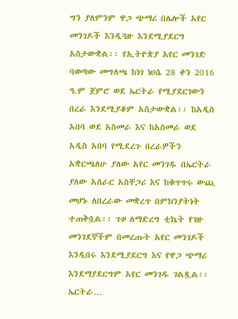ግን ያለምንም ዋጋ ጭማሪ በሌሎች አየር መንገዶች እንዲጓዙ እንደሚያደርግ አስታውቋል፡፡ የኢትዮጵያ አየር መንገድ ባወጣው መግለጫ ከነገ ነሀሴ 28 ቀን 2016 ዓ.ም ጀምሮ ወደ ኤርትራ የሚያደርገውን በረራ እንደሚያቆም አስታውቋል፡፡ ከአዲስ አበባ ወደ አስመራ እና ከአስመራ ወደ አዲስ አበባ የሚደረጉ በረራዎችን አቋርጫለሁ ያለው አየር መንገዱ በኤርትራ ያለው አሰራር አስቸጋሪ እና ከቁጥጥሩ ውጪ መሆኑ ለበረራው መቋረጥ በምክንያትነት ተጠቅሷል፡፡ ጉዞ ለማድረግ ቲኬት የገዙ መንገደኞችም በመረጡት አየር መንገዶች እንዲበሩ እንደሚያደርግ እና የዋጋ ጭማሪ እንደማያደርግም አየር መንገዱ ገልጿል፡፡ ኤርትራ…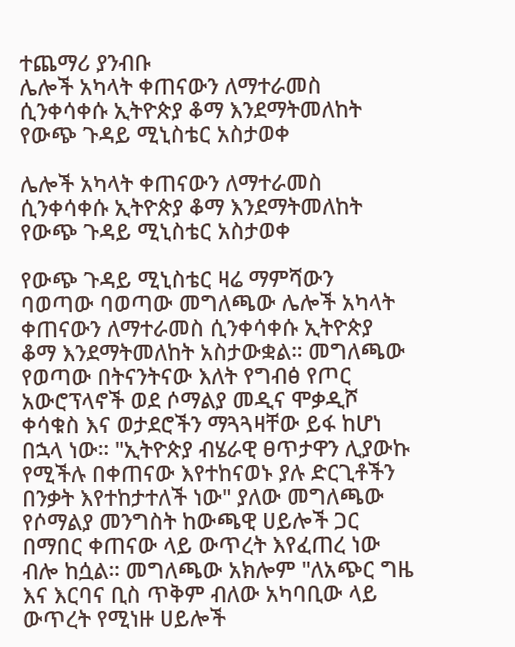ተጨማሪ ያንብቡ
ሌሎች አካላት ቀጠናውን ለማተራመስ ሲንቀሳቀሱ ኢትዮጵያ ቆማ እንደማትመለከት የውጭ ጉዳይ ሚኒስቴር አስታወቀ

ሌሎች አካላት ቀጠናውን ለማተራመስ ሲንቀሳቀሱ ኢትዮጵያ ቆማ እንደማትመለከት የውጭ ጉዳይ ሚኒስቴር አስታወቀ

የውጭ ጉዳይ ሚኒስቴር ዛሬ ማምሻውን ባወጣው ባወጣው መግለጫው ሌሎች አካላት ቀጠናውን ለማተራመስ ሲንቀሳቀሱ ኢትዮጵያ ቆማ እንደማትመለከት አስታውቋል። መግለጫው የወጣው በትናንትናው እለት የግብፅ የጦር አውሮፕላኖች ወደ ሶማልያ መዲና ሞቃዲሾ ቀሳቁስ እና ወታደሮችን ማጓጓዛቸው ይፋ ከሆነ በኋላ ነው። "ኢትዮጵያ ብሄራዊ ፀጥታዋን ሊያውኩ የሚችሉ በቀጠናው እየተከናወኑ ያሉ ድርጊቶችን በንቃት እየተከታተለች ነው" ያለው መግለጫው የሶማልያ መንግስት ከውጫዊ ሀይሎች ጋር በማበር ቀጠናው ላይ ውጥረት እየፈጠረ ነው ብሎ ከሷል። መግለጫው አክሎም "ለአጭር ግዜ እና እርባና ቢስ ጥቅም ብለው አካባቢው ላይ ውጥረት የሚነዙ ሀይሎች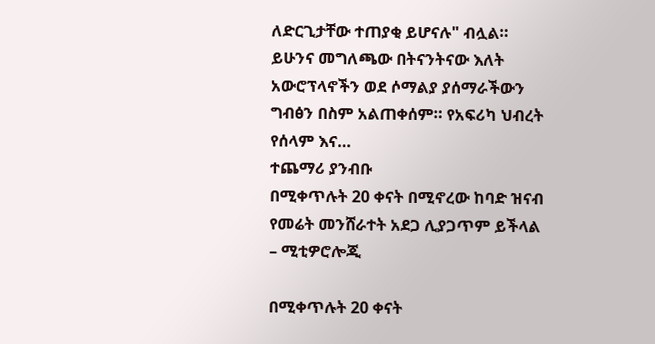ለድርጊታቸው ተጠያቂ ይሆናሉ" ብሏል። ይሁንና መግለጫው በትናንትናው እለት አውሮፕላኖችን ወደ ሶማልያ ያሰማራችውን ግብፅን በስም አልጠቀሰም። የአፍሪካ ህብረት የሰላም እና…
ተጨማሪ ያንብቡ
በሚቀጥሉት 20 ቀናት በሚኖረው ከባድ ዝናብ የመሬት መንሸራተት አደጋ ሊያጋጥም ይችላል – ሚቲዎሮሎጂ

በሚቀጥሉት 20 ቀናት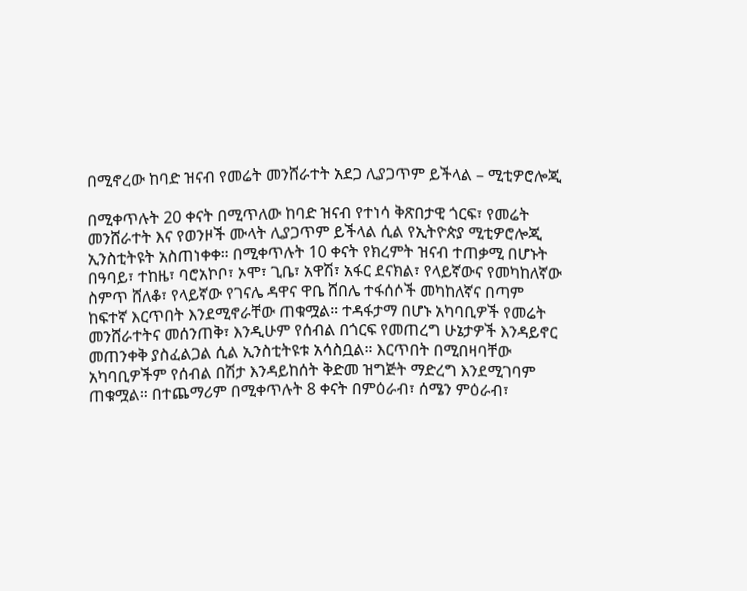በሚኖረው ከባድ ዝናብ የመሬት መንሸራተት አደጋ ሊያጋጥም ይችላል – ሚቲዎሮሎጂ

በሚቀጥሉት 20 ቀናት በሚጥለው ከባድ ዝናብ የተነሳ ቅጽበታዊ ጎርፍ፣ የመሬት መንሸራተት እና የወንዞች ሙላት ሊያጋጥም ይችላል ሲል የኢትዮጵያ ሚቲዎሮሎጂ ኢንስቲትዩት አስጠነቀቀ። በሚቀጥሉት 10 ቀናት የክረምት ዝናብ ተጠቃሚ በሆኑት በዓባይ፣ ተከዜ፣ ባሮአኮቦ፣ ኦሞ፣ ጊቤ፣ አዋሽ፣ አፋር ደናክል፣ የላይኛውና የመካከለኛው ስምጥ ሸለቆ፣ የላይኛው የገናሌ ዳዋና ዋቤ ሸበሌ ተፋሰሶች መካከለኛና በጣም ከፍተኛ እርጥበት እንደሚኖራቸው ጠቁሟል። ተዳፋታማ በሆኑ አካባቢዎች የመሬት መንሸራተትና መሰንጠቅ፣ እንዲሁም የሰብል በጎርፍ የመጠረግ ሁኔታዎች እንዳይኖር መጠንቀቅ ያስፈልጋል ሲል ኢንስቲትዩቱ አሳስቧል። እርጥበት በሚበዛባቸው አካባቢዎችም የሰብል በሽታ እንዳይከሰት ቅድመ ዝግጅት ማድረግ እንደሚገባም ጠቁሟል። በተጨማሪም በሚቀጥሉት 8 ቀናት በምዕራብ፣ ሰሜን ምዕራብ፣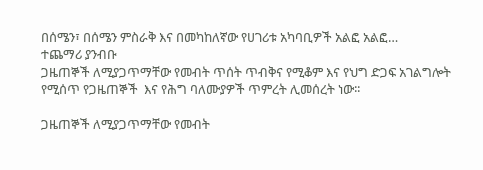በሰሜን፣ በሰሜን ምስራቅ እና በመካከለኛው የሀገሪቱ አካባቢዎች አልፎ አልፎ…
ተጨማሪ ያንብቡ
ጋዜጠኞች ለሚያጋጥማቸው የመብት ጥሰት ጥብቅና የሚቆም እና የህግ ድጋፍ አገልግሎት የሚሰጥ የጋዜጠኞች  እና የሕግ ባለሙያዎች ጥምረት ሊመሰረት ነው፡፡

ጋዜጠኞች ለሚያጋጥማቸው የመብት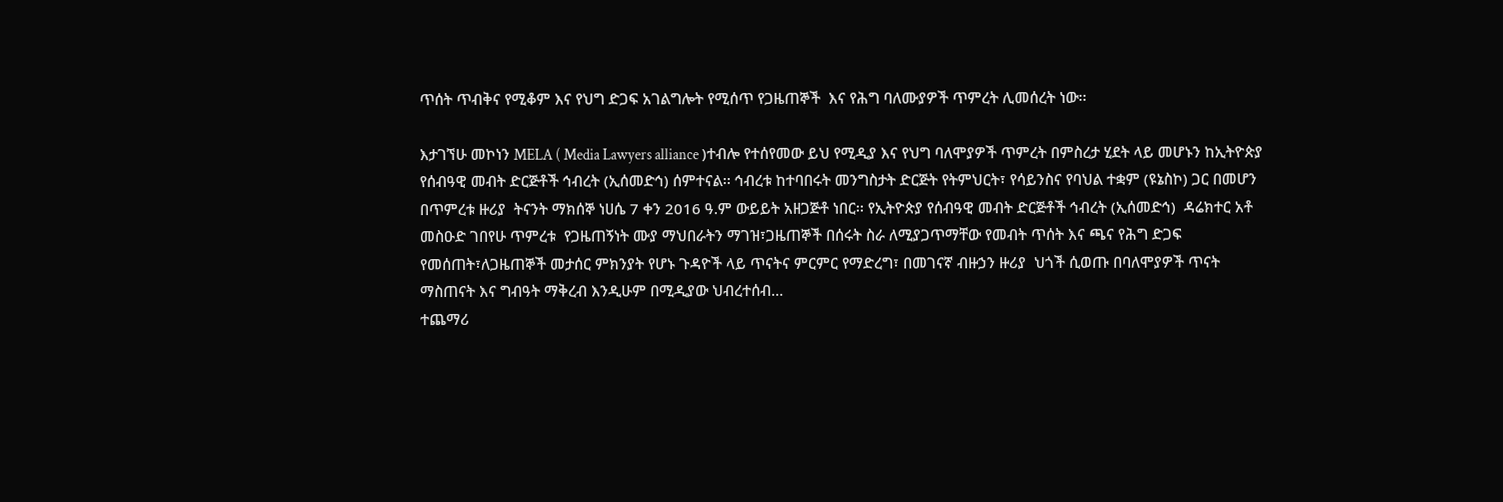ጥሰት ጥብቅና የሚቆም እና የህግ ድጋፍ አገልግሎት የሚሰጥ የጋዜጠኞች  እና የሕግ ባለሙያዎች ጥምረት ሊመሰረት ነው፡፡

እታገኘሁ መኮነን MELA ( Media Lawyers alliance )ተብሎ የተሰየመው ይህ የሚዲያ እና የህግ ባለሞያዎች ጥምረት በምስረታ ሂደት ላይ መሆኑን ከኢትዮጵያ የሰብዓዊ መብት ድርጅቶች ኅብረት (ኢሰመድኅ) ሰምተናል፡፡ ኅብረቱ ከተባበሩት መንግስታት ድርጅት የትምህርት፣ የሳይንስና የባህል ተቋም (ዩኔስኮ) ጋር በመሆን  በጥምረቱ ዙሪያ  ትናንት ማክሰኞ ነሀሴ 7 ቀን 2016 ዓ.ም ውይይት አዘጋጅቶ ነበር፡፡ የኢትዮጵያ የሰብዓዊ መብት ድርጅቶች ኅብረት (ኢሰመድኅ)  ዳሬክተር አቶ መስዑድ ገበየሁ ጥምረቱ  የጋዜጠኝነት ሙያ ማህበራትን ማገዝ፣ጋዜጠኞች በሰሩት ስራ ለሚያጋጥማቸው የመብት ጥሰት እና ጫና የሕግ ድጋፍ የመሰጠት፣ለጋዜጠኞች መታሰር ምክንያት የሆኑ ጉዳዮች ላይ ጥናትና ምርምር የማድረግ፣ በመገናኛ ብዙኃን ዙሪያ  ህጎች ሲወጡ በባለሞያዎች ጥናት ማስጠናት እና ግብዓት ማቅረብ እንዲሁም በሚዲያው ህብረተሰብ…
ተጨማሪ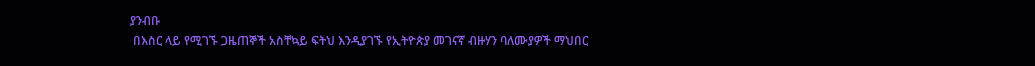ያንብቡ
 በእስር ላይ የሚገኙ ጋዜጠኞች አስቸኳይ ፍትህ እንዲያገኙ የኢትዮጵያ መገናኛ ብዙሃን ባለሙያዎች ማህበር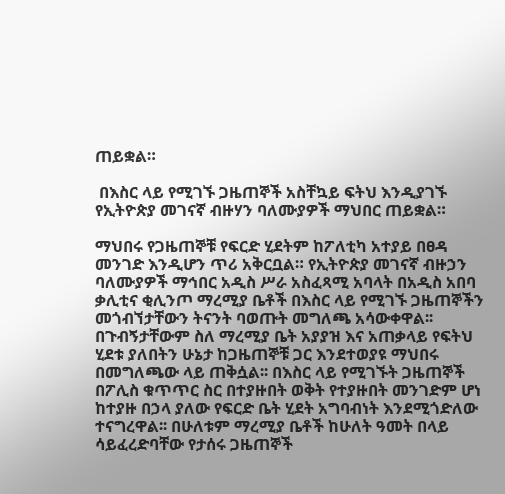ጠይቋል።

 በእስር ላይ የሚገኙ ጋዜጠኞች አስቸኳይ ፍትህ እንዲያገኙ የኢትዮጵያ መገናኛ ብዙሃን ባለሙያዎች ማህበር ጠይቋል።

ማህበሩ የጋዜጠኞቹ የፍርድ ሂደትም ከፖለቲካ አተያይ በፀዳ መንገድ እንዲሆን ጥሪ አቅርቧል። የኢትዮጵያ መገናኛ ብዙኃን ባለሙያዎች ማኅበር አዲስ ሥራ አስፈጻሚ አባላት በአዲስ አበባ ቃሊቲና ቂሊንጦ ማረሚያ ቤቶች በእስር ላይ የሚገኙ ጋዜጠኞችን መጎብኘታቸውን ትናንት ባወጡት መግለጫ አሳውቀዋል፡፡ በጉብኝታቸውም ስለ ማረሚያ ቤት አያያዝ እና አጠቃላይ የፍትህ ሂደቱ ያለበትን ሁኔታ ከጋዜጠኞቹ ጋር እንደተወያዩ ማህበሩ በመግለጫው ላይ ጠቅሷል፡፡ በእስር ላይ የሚገኙት ጋዜጠኞች በፖሊስ ቁጥጥር ስር በተያዙበት ወቅት የተያዙበት መንገድም ሆነ ከተያዙ በኃላ ያለው የፍርድ ቤት ሂደት አግባብነት እንደሚጎድለው ተናግረዋል፡፡ በሁለቱም ማረሚያ ቤቶች ከሁለት ዓመት በላይ ሳይፈረድባቸው የታሰሩ ጋዜጠኞች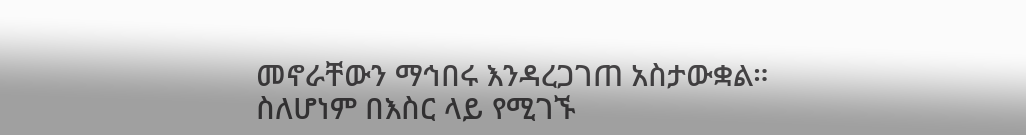መኖራቸውን ማኅበሩ እንዳረጋገጠ አስታውቋል። ስለሆነም በእስር ላይ የሚገኙ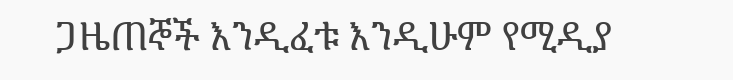ጋዜጠኞች እንዲፈቱ እንዲሁም የሚዲያ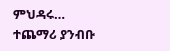ምህዳሩ…
ተጨማሪ ያንብቡ